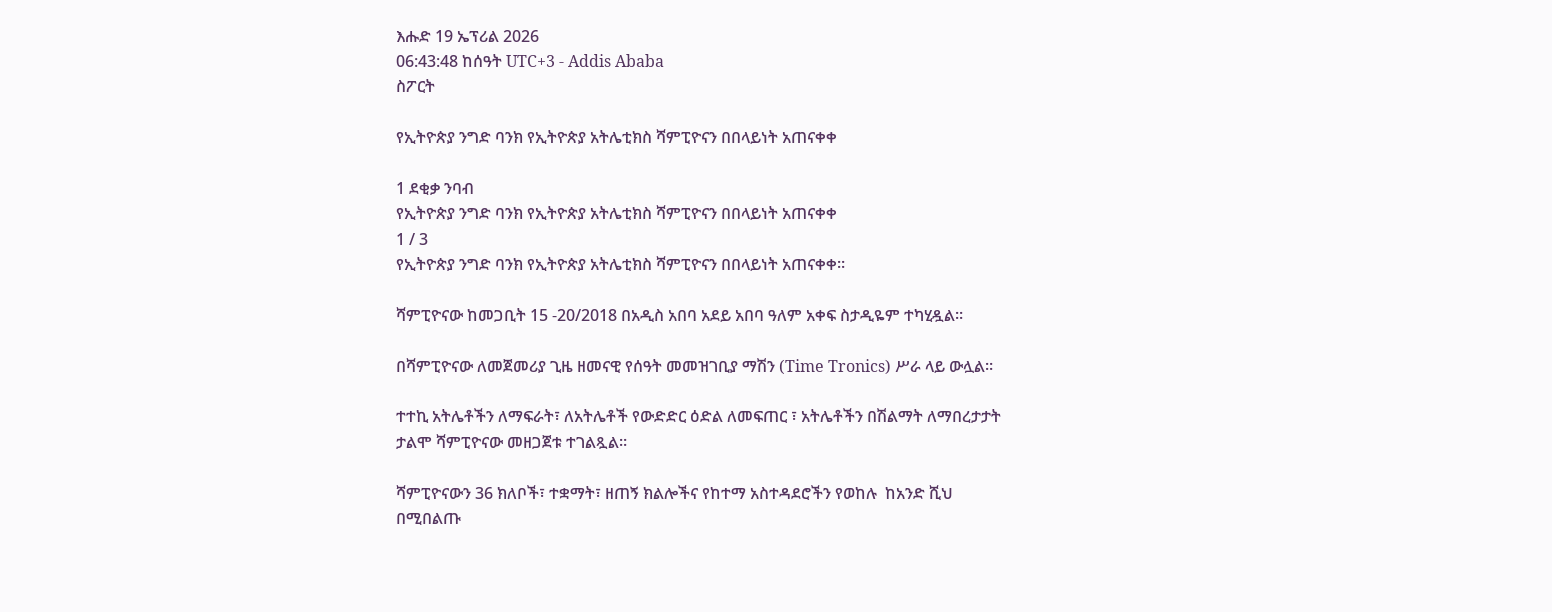እሑድ 19 ኤፕሪል 2026
06:43:48 ከሰዓት UTC+3 - Addis Ababa
ስፖርት

የኢትዮጵያ ንግድ ባንክ የኢትዮጵያ አትሌቲክስ ሻምፒዮናን በበላይነት አጠናቀቀ

1 ደቂቃ ንባብ
የኢትዮጵያ ንግድ ባንክ የኢትዮጵያ አትሌቲክስ ሻምፒዮናን በበላይነት አጠናቀቀ
1 / 3
የኢትዮጵያ ንግድ ባንክ የኢትዮጵያ አትሌቲክስ ሻምፒዮናን በበላይነት አጠናቀቀ።

ሻምፒዮናው ከመጋቢት 15 -20/2018 በአዲስ አበባ አደይ አበባ ዓለም አቀፍ ስታዲዬም ተካሂዷል።

በሻምፒዮናው ለመጀመሪያ ጊዜ ዘመናዊ የሰዓት መመዝገቢያ ማሽን (Time Tronics) ሥራ ላይ ውሏል።

ተተኪ አትሌቶችን ለማፍራት፣ ለአትሌቶች የውድድር ዕድል ለመፍጠር ፣ አትሌቶችን በሽልማት ለማበረታታት ታልሞ ሻምፒዮናው መዘጋጀቱ ተገልጿል።

ሻምፒዮናውን 36 ክለቦች፣ ተቋማት፣ ዘጠኝ ክልሎችና የከተማ አስተዳደሮችን የወከሉ  ከአንድ ሺህ በሚበልጡ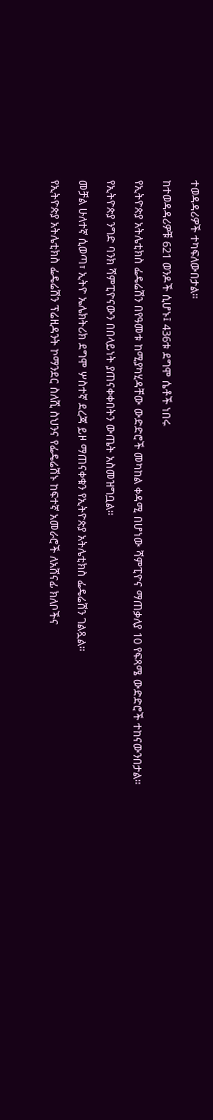ተወዳዳሪዎች ተካፍለውበታል።

ከተወዳዳሪዎቹ 621 ወንዶች ሲሆኑ፤ 436ቱ ደግሞ ሴቶች ነበሩ

የኢትዮጵያ አትሌቲክስ ፌዴሬሽን በየዓመቱ ከሚያካሂዳቸው ውድድሮች መካከል ቀዳሚ በሆነው ሻምፒዮና ማጠቃለያ 10 የፍጻሜ ውድድሮች ተከናውንበታል።

የኢትዮጵያ ንግድ ባንክ ሻምፒዮናውን በበላይነት ያጠናቀቀበትን ውጤት አስመዝግቧል።

መቻል ሁለተኛ ሲወጣ፣ ኢትዮ ኤሌክትሪክ ደግሞ ሦስተኛ ደረጃ ይዞ ማጠናቀቁን የኢትዮጵያ አትሌቲክስ ፌዴሬሽን ገልጿል።

የኢትዮጵያ አትሌቲክስ ፌዴሬሽን ፕሬዚዳንት ኮማንደር ስለሺ ስህንና የፌዴሬሽኑ ከፍተኛ አመራሮች ለአሸናፊ ክለቦችና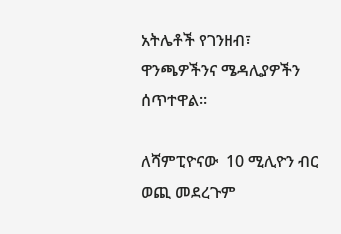አትሌቶች የገንዘብ፣ ዋንጫዎችንና ሜዳሊያዎችን ሰጥተዋል።

ለሻምፒዮናው  10 ሚሊዮን ብር ወጪ መደረጉም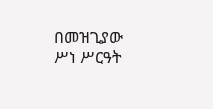በመዝጊያው ሥነ ሥርዓት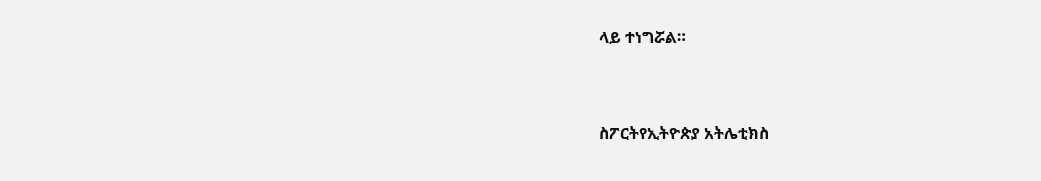ላይ ተነግሯል።



ስፖርትየኢትዮጵያ አትሌቲክስ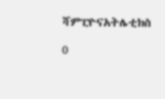ሻምፒዮናአትሌቲክስ

0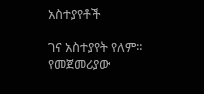አስተያየቶች

ገና አስተያየት የለም። የመጀመሪያው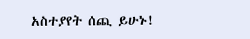አስተያየት ሰጪ ይሁኑ!